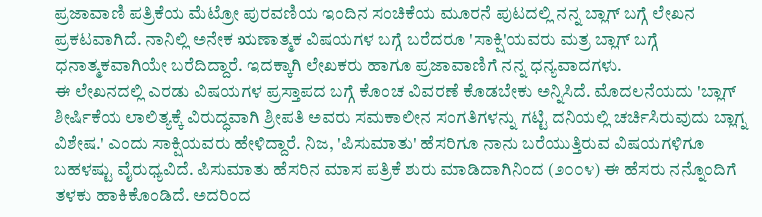ಪ್ರಜಾವಾಣಿ ಪತ್ರಿಕೆಯ ಮೆಟ್ರೋ ಪುರವಣಿಯ ಇಂದಿನ ಸಂಚಿಕೆಯ ಮೂರನೆ ಪುಟದಲ್ಲಿ ನನ್ನ ಬ್ಲಾಗ್ ಬಗ್ಗೆ ಲೇಖನ ಪ್ರಕಟವಾಗಿದೆ. ನಾನಿಲ್ಲಿ ಅನೇಕ ಋಣಾತ್ಮಕ ವಿಷಯಗಳ ಬಗ್ಗೆ ಬರೆದರೂ 'ಸಾಕ್ಷಿ'ಯವರು ಮತ್ರ ಬ್ಲಾಗ್ ಬಗ್ಗೆ ಧನಾತ್ಮಕವಾಗಿಯೇ ಬರೆದಿದ್ದಾರೆ. ಇದಕ್ಕಾಗಿ ಲೇಖಕರು ಹಾಗೂ ಪ್ರಜಾವಾಣಿಗೆ ನನ್ನ ಧನ್ಯವಾದಗಳು.
ಈ ಲೇಖನದಲ್ಲಿ ಎರಡು ವಿಷಯಗಳ ಪ್ರಸ್ತಾಪದ ಬಗ್ಗೆ ಕೊಂಚ ವಿವರಣೆ ಕೊಡಬೇಕು ಅನ್ನಿಸಿದೆ. ಮೊದಲನೆಯದು 'ಬ್ಲಾಗ್ ಶೀರ್ಷಿಕೆಯ ಲಾಲಿತ್ಯಕ್ಕೆ ವಿರುದ್ಧವಾಗಿ ಶ್ರೀಪತಿ ಅವರು ಸಮಕಾಲೀನ ಸಂಗತಿಗಳನ್ನು ಗಟ್ಟಿ ದನಿಯಲ್ಲಿ ಚರ್ಚಿಸಿರುವುದು ಬ್ಲಾಗ್ನ ವಿಶೇಷ.' ಎಂದು ಸಾಕ್ಷಿಯವರು ಹೇಳಿದ್ದಾರೆ. ನಿಜ, 'ಪಿಸುಮಾತು' ಹೆಸರಿಗೂ ನಾನು ಬರೆಯುತ್ತಿರುವ ವಿಷಯಗಳಿಗೂ ಬಹಳಷ್ಟು ವೈರುಧ್ಯವಿದೆ. ಪಿಸುಮಾತು ಹೆಸರಿನ ಮಾಸ ಪತ್ರಿಕೆ ಶುರು ಮಾಡಿದಾಗಿನಿಂದ (೨೦೦೪) ಈ ಹೆಸರು ನನ್ನೊಂದಿಗೆ ತಳಕು ಹಾಕಿಕೊಂಡಿದೆ. ಅದರಿಂದ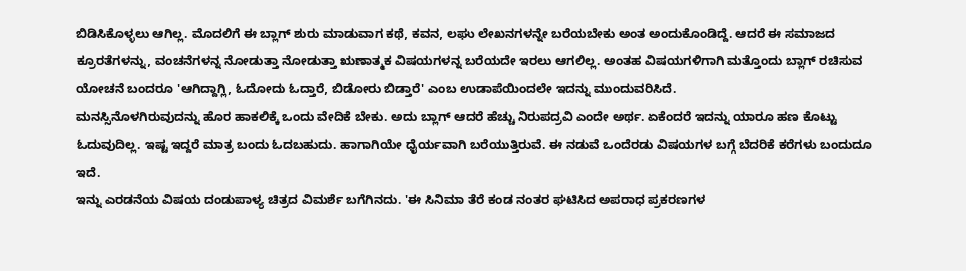ಬಿಡಿಸಿಕೊಳ್ಳಲು ಆಗಿಲ್ಲ. ಮೊದಲಿಗೆ ಈ ಬ್ಲಾಗ್ ಶುರು ಮಾಡುವಾಗ ಕಥೆ, ಕವನ, ಲಘು ಲೇಖನಗಳನ್ನೇ ಬರೆಯಬೇಕು ಅಂತ ಅಂದುಕೊಂಡಿದ್ದೆ. ಆದರೆ ಈ ಸಮಾಜದ ಕ್ರೂರತೆಗಳನ್ನು, ವಂಚನೆಗಳನ್ನ ನೋಡುತ್ತಾ ನೋಡುತ್ತಾ ಋಣಾತ್ಮಕ ವಿಷಯಗಳನ್ನ ಬರೆಯದೇ ಇರಲು ಆಗಲಿಲ್ಲ. ಅಂತಹ ವಿಷಯಗಳಿಗಾಗಿ ಮತ್ತೊಂದು ಬ್ಲಾಗ್ ರಚಿಸುವ ಯೋಚನೆ ಬಂದರೂ 'ಆಗಿದ್ದಾಗ್ಲಿ, ಓದೋದು ಓದ್ತಾರೆ, ಬಿಡೋರು ಬಿಡ್ತಾರೆ' ಎಂಬ ಉಡಾಪೆಯಿಂದಲೇ ಇದನ್ನು ಮುಂದುವರಿಸಿದೆ.
ಮನಸ್ಸಿನೊಳಗಿರುವುದನ್ನು ಹೊರ ಹಾಕಲಿಕ್ಕೆ ಒಂದು ವೇದಿಕೆ ಬೇಕು. ಅದು ಬ್ಲಾಗ್ ಆದರೆ ಹೆಚ್ಚು ನಿರುಪದ್ರವಿ ಎಂದೇ ಅರ್ಥ. ಏಕೆಂದರೆ ಇದನ್ನು ಯಾರೂ ಹಣ ಕೊಟ್ಟು ಓದುವುದಿಲ್ಲ. ಇಷ್ಟ ಇದ್ದರೆ ಮಾತ್ರ ಬಂದು ಓದಬಹುದು. ಹಾಗಾಗಿಯೇ ಧೈರ್ಯವಾಗಿ ಬರೆಯುತ್ತಿರುವೆ. ಈ ನಡುವೆ ಒಂದೆರಡು ವಿಷಯಗಳ ಬಗ್ಗೆ ಬೆದರಿಕೆ ಕರೆಗಳು ಬಂದುದೂ ಇದೆ.
ಇನ್ನು ಎರಡನೆಯ ವಿಷಯ ದಂಡುಪಾಳ್ಯ ಚಿತ್ರದ ವಿಮರ್ಶೆ ಬಗೆಗಿನದು. 'ಈ ಸಿನಿಮಾ ತೆರೆ ಕಂಡ ನಂತರ ಘಟಿಸಿದ ಅಪರಾಧ ಪ್ರಕರಣಗಳ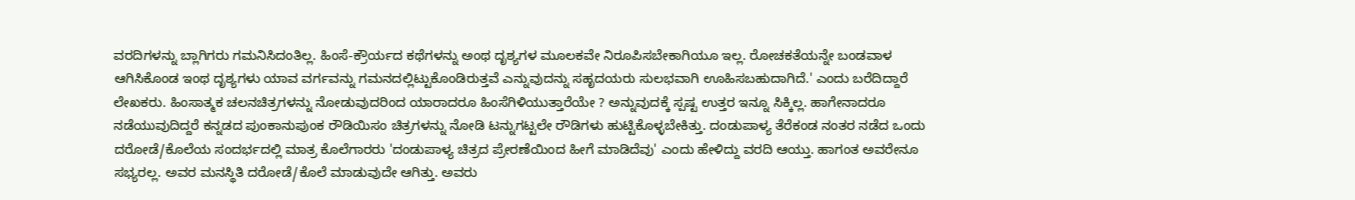ವರದಿಗಳನ್ನು ಬ್ಲಾಗಿಗರು ಗಮನಿಸಿದಂತಿಲ್ಲ. ಹಿಂಸೆ-ಕ್ರೌರ್ಯದ ಕಥೆಗಳನ್ನು ಅಂಥ ದೃಶ್ಯಗಳ ಮೂಲಕವೇ ನಿರೂಪಿಸಬೇಕಾಗಿಯೂ ಇಲ್ಲ. ರೋಚಕತೆಯನ್ನೇ ಬಂಡವಾಳ ಆಗಿಸಿಕೊಂಡ ಇಂಥ ದೃಶ್ಯಗಳು ಯಾವ ವರ್ಗವನ್ನು ಗಮನದಲ್ಲಿಟ್ಟುಕೊಂಡಿರುತ್ತವೆ ಎನ್ನುವುದನ್ನು ಸಹೃದಯರು ಸುಲಭವಾಗಿ ಊಹಿಸಬಹುದಾಗಿದೆ.' ಎಂದು ಬರೆದಿದ್ದಾರೆ ಲೇಖಕರು. ಹಿಂಸಾತ್ಮಕ ಚಲನಚಿತ್ರಗಳನ್ನು ನೋಡುವುದರಿಂದ ಯಾರಾದರೂ ಹಿಂಸೆಗಿಳಿಯುತ್ತಾರೆಯೇ ? ಅನ್ನುವುದಕ್ಕೆ ಸ್ಪಷ್ಟ ಉತ್ತರ ಇನ್ನೂ ಸಿಕ್ಕಿಲ್ಲ. ಹಾಗೇನಾದರೂ ನಡೆಯುವುದಿದ್ದರೆ ಕನ್ನಡದ ಪುಂಕಾನುಪುಂಕ ರೌಡಿಯಿಸಂ ಚಿತ್ರಗಳನ್ನು ನೋಡಿ ಟನ್ನುಗಟ್ಟಲೇ ರೌಡಿಗಳು ಹುಟ್ಟಿಕೊಳ್ಳಬೇಕಿತ್ತು. ದಂಡುಪಾಳ್ಯ ತೆರೆಕಂಡ ನಂತರ ನಡೆದ ಒಂದು ದರೋಡೆ/ಕೊಲೆಯ ಸಂದರ್ಭದಲ್ಲಿ ಮಾತ್ರ ಕೊಲೆಗಾರರು 'ದಂಡುಪಾಳ್ಯ ಚಿತ್ರದ ಪ್ರೇರಣೆಯಿಂದ ಹೀಗೆ ಮಾಡಿದೆವು' ಎಂದು ಹೇಳಿದ್ದು ವರದಿ ಆಯ್ತು. ಹಾಗಂತ ಅವರೇನೂ ಸಭ್ಯರಲ್ಲ. ಅವರ ಮನಸ್ಥಿತಿ ದರೋಡೆ/ಕೊಲೆ ಮಾಡುವುದೇ ಆಗಿತ್ತು. ಅವರು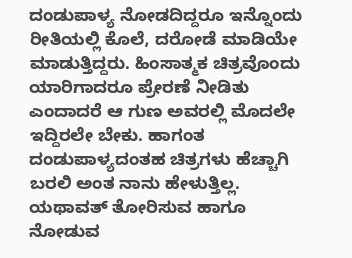ದಂಡುಪಾಳ್ಯ ನೋಡದಿದ್ದರೂ ಇನ್ನೊಂದು ರೀತಿಯಲ್ಲಿ ಕೊಲೆ, ದರೋಡೆ ಮಾಡಿಯೇ ಮಾಡುತ್ತಿದ್ದರು. ಹಿಂಸಾತ್ಮಕ ಚಿತ್ರವೊಂದು ಯಾರಿಗಾದರೂ ಪ್ರೇರಣೆ ನೀಡಿತು ಎಂದಾದರೆ ಆ ಗುಣ ಅವರಲ್ಲಿ ಮೊದಲೇ ಇದ್ದಿರಲೇ ಬೇಕು. ಹಾಗಂತ ದಂಡುಪಾಳ್ಯದಂತಹ ಚಿತ್ರಗಳು ಹೆಚ್ಚಾಗಿ ಬರಲಿ ಅಂತ ನಾನು ಹೇಳುತ್ತಿಲ್ಲ. ಯಥಾವತ್ ತೋರಿಸುವ ಹಾಗೂ ನೋಡುವ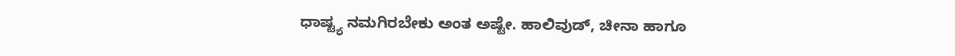ಧಾಷ್ಟ್ಯ ನಮಗಿರಬೇಕು ಅಂತ ಅಷ್ಟೇ. ಹಾಲಿವುಡ್, ಚೀನಾ ಹಾಗೂ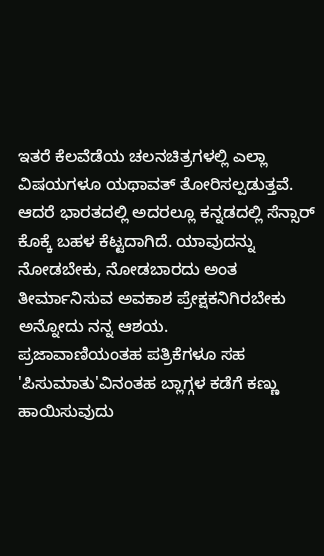ಇತರೆ ಕೆಲವೆಡೆಯ ಚಲನಚಿತ್ರಗಳಲ್ಲಿ ಎಲ್ಲಾ ವಿಷಯಗಳೂ ಯಥಾವತ್ ತೋರಿಸಲ್ಪಡುತ್ತವೆ. ಆದರೆ ಭಾರತದಲ್ಲಿ ಅದರಲ್ಲೂ ಕನ್ನಡದಲ್ಲಿ ಸೆನ್ಸಾರ್ ಕೊಕ್ಕೆ ಬಹಳ ಕೆಟ್ಟದಾಗಿದೆ. ಯಾವುದನ್ನು ನೋಡಬೇಕು, ನೋಡಬಾರದು ಅಂತ ತೀರ್ಮಾನಿಸುವ ಅವಕಾಶ ಪ್ರೇಕ್ಷಕನಿಗಿರಬೇಕು ಅನ್ನೋದು ನನ್ನ ಆಶಯ.
ಪ್ರಜಾವಾಣಿಯಂತಹ ಪತ್ರಿಕೆಗಳೂ ಸಹ 'ಪಿಸುಮಾತು'ವಿನಂತಹ ಬ್ಲಾಗ್ಗಳ ಕಡೆಗೆ ಕಣ್ಣು ಹಾಯಿಸುವುದು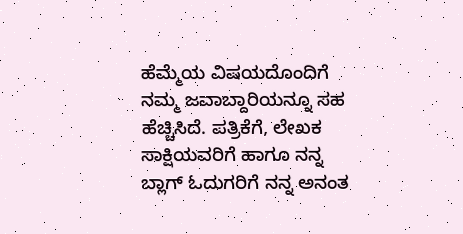ಹೆಮ್ಮೆಯ ವಿಷಯದೊಂದಿಗೆ ನಮ್ಮ ಜವಾಬ್ದಾರಿಯನ್ನೂ ಸಹ ಹೆಚ್ಚಿಸಿದೆ. ಪತ್ರಿಕೆಗೆ, ಲೇಖಕ ಸಾಕ್ಷಿಯವರಿಗೆ ಹಾಗೂ ನನ್ನ ಬ್ಲಾಗ್ ಓದುಗರಿಗೆ ನನ್ನ ಅನಂತ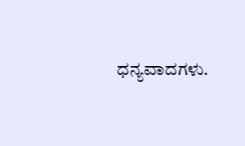ಧನ್ಯವಾದಗಳು.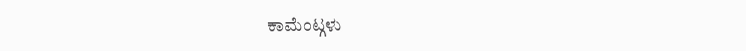ಕಾಮೆಂಟ್ಗಳು